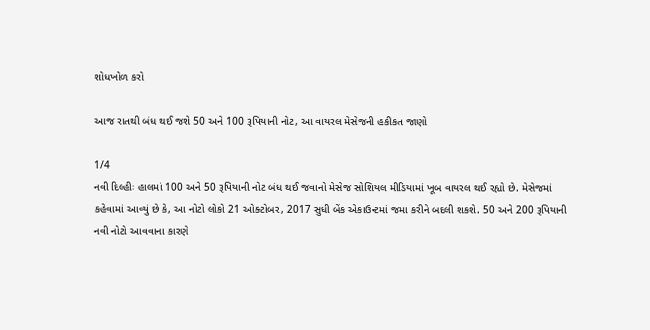શોધખોળ કરો

આજ રાતથી બંધ થઈ જશે 50 અને 100 રૂપિયાની નોટ, આ વાયરલ મેસેજની હકીકત જાણો

1/4
નવી દિલ્હીઃ હાલમાં 100 અને 50 રૂપિયાની નોટ બંધ થઈ જવાનો મેસેજ સોશિયલ મીડિયામાં ખૂબ વાયરલ થઈ રહ્યો છે. મેસેજમાં કહેવામાં આવ્યું છે કે, આ નોટો લોકો 21 ઓક્ટોબર, 2017 સુધી બેંક એકાઉન્ટમાં જમા કરીને બદલી શકશે. 50 અને 200 રૂપિયાની નવી નોટો આવવાના કારણે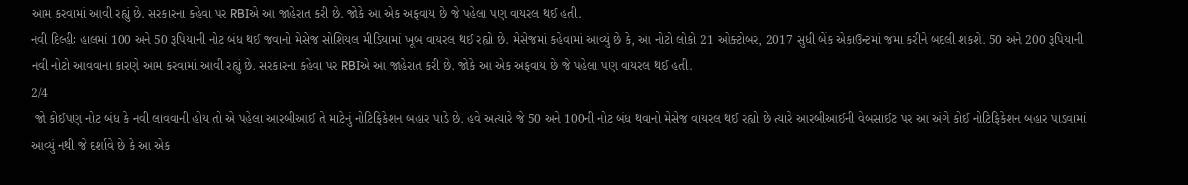આમ કરવામાં આવી રહ્યું છે. સરકારના કહેવા પર RBIએ આ જાહેરાત કરી છે. જોકે આ એક અફવાય છે જે પહેલા પણ વાયરલ થઈ હતી.
નવી દિલ્હીઃ હાલમાં 100 અને 50 રૂપિયાની નોટ બંધ થઈ જવાનો મેસેજ સોશિયલ મીડિયામાં ખૂબ વાયરલ થઈ રહ્યો છે. મેસેજમાં કહેવામાં આવ્યું છે કે, આ નોટો લોકો 21 ઓક્ટોબર, 2017 સુધી બેંક એકાઉન્ટમાં જમા કરીને બદલી શકશે. 50 અને 200 રૂપિયાની નવી નોટો આવવાના કારણે આમ કરવામાં આવી રહ્યું છે. સરકારના કહેવા પર RBIએ આ જાહેરાત કરી છે. જોકે આ એક અફવાય છે જે પહેલા પણ વાયરલ થઈ હતી.
2/4
 જો કોઈપણ નોટ બંધ કે નવી લાવવાની હોય તો એ પહેલા આરબીઆઈ તે માટેનું નોટિફિકેશન બહાર પાડે છે. હવે અત્યારે જે 50 અને 100ની નોટ બંધ થવાનો મેસેજ વાયરલ થઈ રહ્યો છે ત્યારે આરબીઆઈની વેબસાઈટ પર આ અંગે કોઈ નોટિફિકેશન બહાર પાડવામાં આવ્યું નથી જે દર્શાવે છે કે આ એક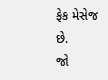ફેક મેસેજ છે.
જો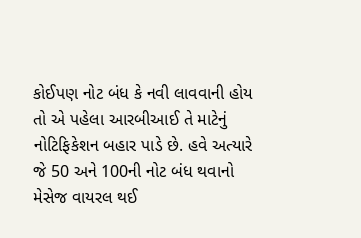કોઈપણ નોટ બંધ કે નવી લાવવાની હોય તો એ પહેલા આરબીઆઈ તે માટેનું નોટિફિકેશન બહાર પાડે છે. હવે અત્યારે જે 50 અને 100ની નોટ બંધ થવાનો મેસેજ વાયરલ થઈ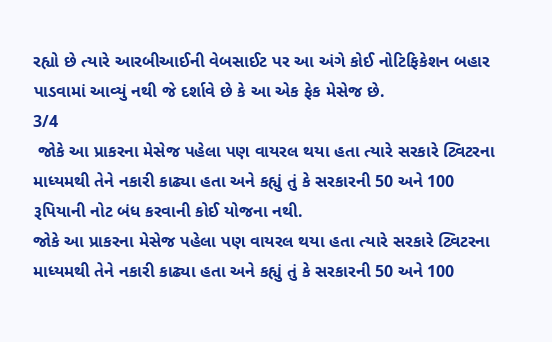રહ્યો છે ત્યારે આરબીઆઈની વેબસાઈટ પર આ અંગે કોઈ નોટિફિકેશન બહાર પાડવામાં આવ્યું નથી જે દર્શાવે છે કે આ એક ફેક મેસેજ છે.
3/4
 જોકે આ પ્રાકરના મેસેજ પહેલા પણ વાયરલ થયા હતા ત્યારે સરકારે ટ્વિટરના માધ્યમથી તેને નકારી કાઢ્યા હતા અને કહ્યું તું કે સરકારની 50 અને 100 રૂપિયાની નોટ બંધ કરવાની કોઈ યોજના નથી.
જોકે આ પ્રાકરના મેસેજ પહેલા પણ વાયરલ થયા હતા ત્યારે સરકારે ટ્વિટરના માધ્યમથી તેને નકારી કાઢ્યા હતા અને કહ્યું તું કે સરકારની 50 અને 100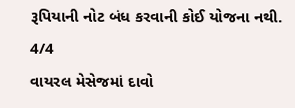રૂપિયાની નોટ બંધ કરવાની કોઈ યોજના નથી.
4/4
વાયરલ મેસેજમાં દાવો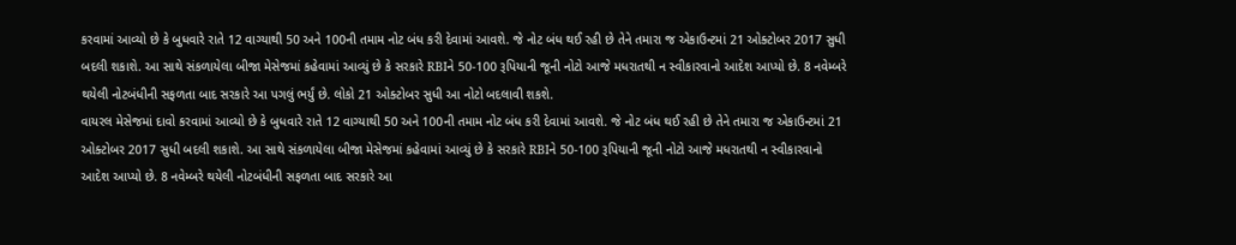કરવામાં આવ્યો છે કે બુધવારે રાતે 12 વાગ્યાથી 50 અને 100ની તમામ નોટ બંધ કરી દેવામાં આવશે. જે નોટ બંધ થઈ રહી છે તેને તમારા જ એકાઉન્ટમાં 21 ઓક્ટોબર 2017 સુધી બદલી શકાશે. આ સાથે સંકળાયેલા બીજા મેસેજમાં કહેવામાં આવ્યું છે કે સરકારે RBIને 50-100 રૂપિયાની જૂની નોટો આજે મધરાતથી ન સ્વીકારવાનો આદેશ આપ્યો છે. 8 નવેમ્બરે થયેલી નોટબંધીની સફળતા બાદ સરકારે આ પગલું ભર્યું છે. લોકો 21 ઓક્ટોબર સુધી આ નોટો બદલાવી શકશે.
વાયરલ મેસેજમાં દાવો કરવામાં આવ્યો છે કે બુધવારે રાતે 12 વાગ્યાથી 50 અને 100ની તમામ નોટ બંધ કરી દેવામાં આવશે. જે નોટ બંધ થઈ રહી છે તેને તમારા જ એકાઉન્ટમાં 21 ઓક્ટોબર 2017 સુધી બદલી શકાશે. આ સાથે સંકળાયેલા બીજા મેસેજમાં કહેવામાં આવ્યું છે કે સરકારે RBIને 50-100 રૂપિયાની જૂની નોટો આજે મધરાતથી ન સ્વીકારવાનો આદેશ આપ્યો છે. 8 નવેમ્બરે થયેલી નોટબંધીની સફળતા બાદ સરકારે આ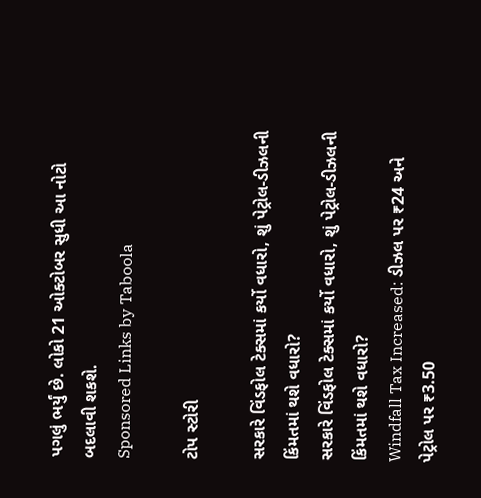પગલું ભર્યું છે. લોકો 21 ઓક્ટોબર સુધી આ નોટો બદલાવી શકશે.
Sponsored Links by Taboola

ટોપ સ્ટોરી

સરકારે વિંડફોલ ટેક્સમાં કર્યો વધારો, શું પેટ્રોલ-ડીઝલની કિંમતમાં થશે વધારો?
સરકારે વિંડફોલ ટેક્સમાં કર્યો વધારો, શું પેટ્રોલ-ડીઝલની કિંમતમાં થશે વધારો?
Windfall Tax Increased: ડીઝલ પર ₹24 અને પેટ્રોલ પર ₹3.50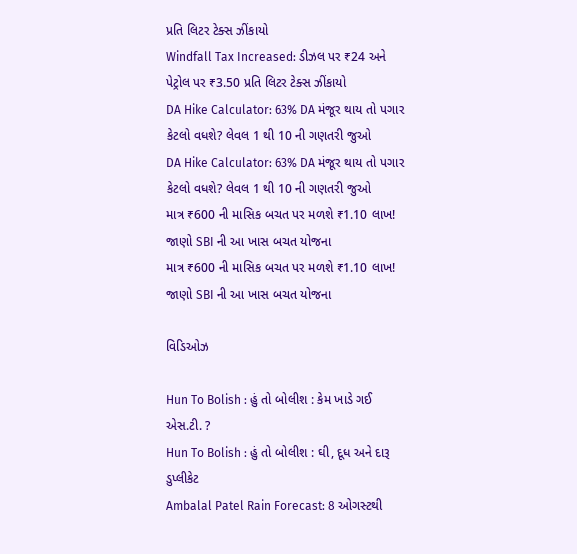પ્રતિ લિટર ટેક્સ ઝીંકાયો
Windfall Tax Increased: ડીઝલ પર ₹24 અને પેટ્રોલ પર ₹3.50 પ્રતિ લિટર ટેક્સ ઝીંકાયો
DA Hike Calculator: 63% DA મંજૂર થાય તો પગાર કેટલો વધશે? લેવલ 1 થી 10 ની ગણતરી જુઓ
DA Hike Calculator: 63% DA મંજૂર થાય તો પગાર કેટલો વધશે? લેવલ 1 થી 10 ની ગણતરી જુઓ
માત્ર ₹600 ની માસિક બચત પર મળશે ₹1.10 લાખ! જાણો SBI ની આ ખાસ બચત યોજના
માત્ર ₹600 ની માસિક બચત પર મળશે ₹1.10 લાખ! જાણો SBI ની આ ખાસ બચત યોજના

વિડિઓઝ

Hun To Bolish : હું તો બોલીશ : કેમ ખાડે ગઈ એસ.ટી. ?
Hun To Bolish : હું તો બોલીશ : ઘી, દૂધ અને દારૂ ડુપ્લીકેટ
Ambalal Patel Rain Forecast: 8 ઓગસ્ટથી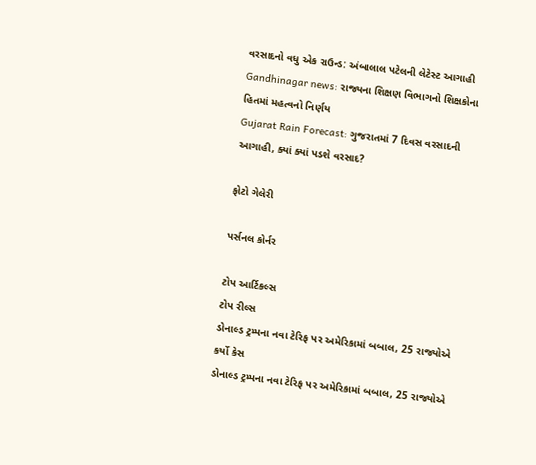વરસાદનો વધુ એક રાઉન્ડ: અંબાલાલ પટેલની લેટેસ્ટ આગાહી
Gandhinagar news: રાજ્યના શિક્ષણ વિભાગનો શિક્ષકોના હિતમાં મહત્વનો નિર્ણય
Gujarat Rain Forecast: ગુજરાતમાં 7 દિવસ વરસાદની આગાહી, ક્યાં ક્યાં પડશે વરસાદ?

ફોટો ગેલેરી

પર્સનલ કોર્નર

ટોપ આર્ટિકલ્સ
ટોપ રીલ્સ
ડોનાલ્ડ ટ્રમ્પના નવા ટેરિફ પર અમેરિકામાં બબાલ, 25 રાજ્યોએ કર્યો કેસ
ડોનાલ્ડ ટ્રમ્પના નવા ટેરિફ પર અમેરિકામાં બબાલ, 25 રાજ્યોએ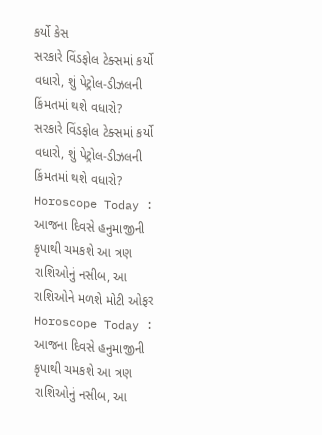કર્યો કેસ
સરકારે વિંડફોલ ટેક્સમાં કર્યો વધારો, શું પેટ્રોલ-ડીઝલની કિંમતમાં થશે વધારો?
સરકારે વિંડફોલ ટેક્સમાં કર્યો વધારો, શું પેટ્રોલ-ડીઝલની કિંમતમાં થશે વધારો?
Horoscope Today : આજના દિવસે હનુમાજીની કૃપાથી ચમકશે આ ત્રણ રાશિઓનું નસીબ, આ રાશિઓને મળશે મોટી ઓફર
Horoscope Today : આજના દિવસે હનુમાજીની કૃપાથી ચમકશે આ ત્રણ રાશિઓનું નસીબ, આ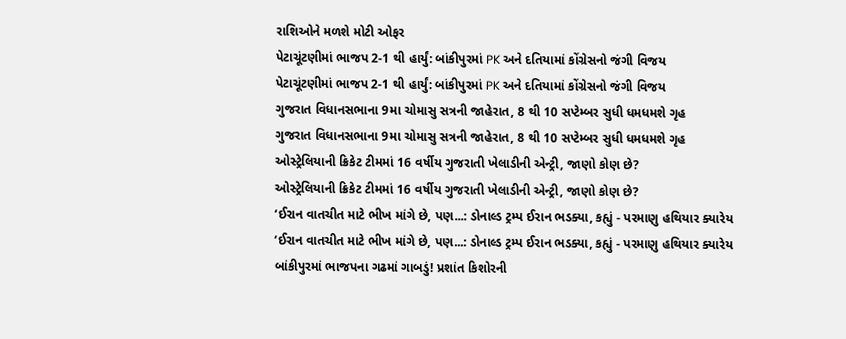રાશિઓને મળશે મોટી ઓફર
પેટાચૂંટણીમાં ભાજપ 2-1 થી હાર્યું: બાંકીપુરમાં PK અને દતિયામાં કોંગ્રેસનો જંગી વિજય
પેટાચૂંટણીમાં ભાજપ 2-1 થી હાર્યું: બાંકીપુરમાં PK અને દતિયામાં કોંગ્રેસનો જંગી વિજય
ગુજરાત વિધાનસભાના 9મા ચોમાસુ સત્રની જાહેરાત, 8 થી 10 સપ્ટેમ્બર સુધી ધમધમશે ગૃહ
ગુજરાત વિધાનસભાના 9મા ચોમાસુ સત્રની જાહેરાત, 8 થી 10 સપ્ટેમ્બર સુધી ધમધમશે ગૃહ
ઓસ્ટ્રેલિયાની ક્રિકેટ ટીમમાં 16 વર્ષીય ગુજરાતી ખેલાડીની એન્ટ્રી, જાણો કોણ છે?
ઓસ્ટ્રેલિયાની ક્રિકેટ ટીમમાં 16 વર્ષીય ગુજરાતી ખેલાડીની એન્ટ્રી, જાણો કોણ છે?
‘ઈરાન વાતચીત માટે ભીખ માંગે છે, પણ...: ડોનાલ્ડ ટ્રમ્પ ઈરાન ભડક્યા, કહ્યું - પરમાણુ હથિયાર ક્યારેય
‘ઈરાન વાતચીત માટે ભીખ માંગે છે, પણ...: ડોનાલ્ડ ટ્રમ્પ ઈરાન ભડક્યા, કહ્યું - પરમાણુ હથિયાર ક્યારેય
બાંકીપુરમાં ભાજપના ગઢમાં ગાબડું! પ્રશાંત કિશોરની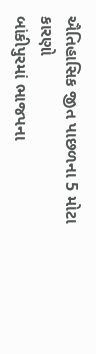ઐતિહાસિક જીત પાછળના 5 મોટા કારણો
બાંકીપુરમાં ભાજપના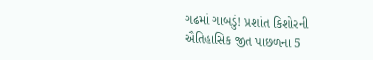ગઢમાં ગાબડું! પ્રશાંત કિશોરની ઐતિહાસિક જીત પાછળના 5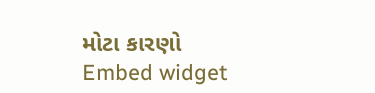મોટા કારણો
Embed widget